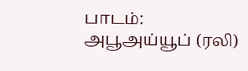பாடம்:
அபூஅய்யூப் (ரலி)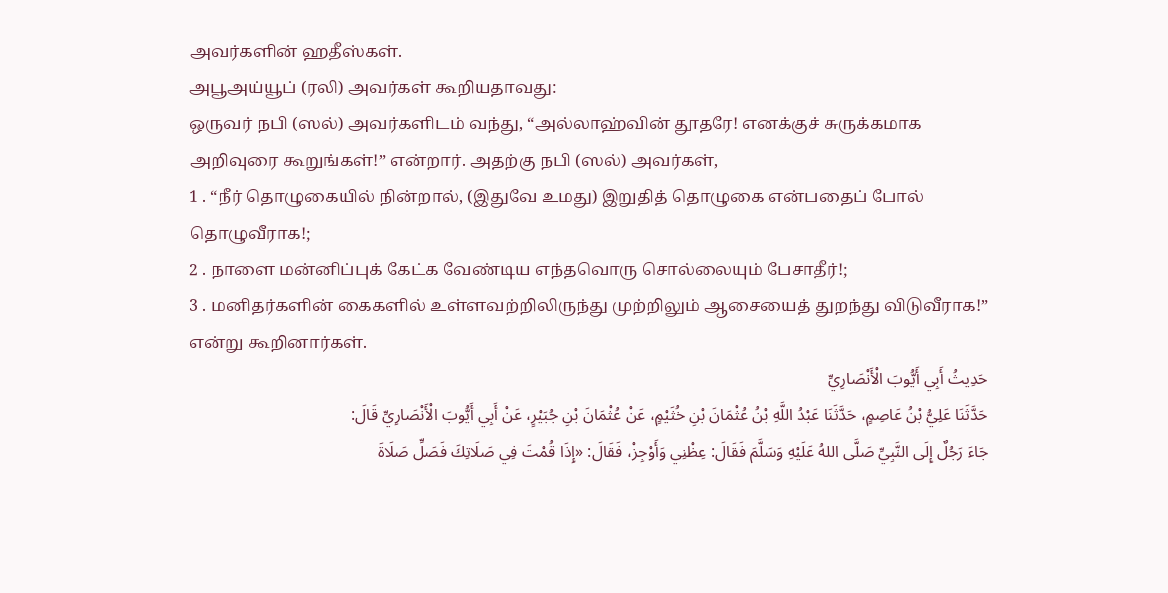அவர்களின் ஹதீஸ்கள்.
அபூஅய்யூப் (ரலி) அவர்கள் கூறியதாவது:
ஒருவர் நபி (ஸல்) அவர்களிடம் வந்து, “அல்லாஹ்வின் தூதரே! எனக்குச் சுருக்கமாக அறிவுரை கூறுங்கள்!” என்றார். அதற்கு நபி (ஸல்) அவர்கள்,
1 . “நீர் தொழுகையில் நின்றால், (இதுவே உமது) இறுதித் தொழுகை என்பதைப் போல் தொழுவீராக!;
2 . நாளை மன்னிப்புக் கேட்க வேண்டிய எந்தவொரு சொல்லையும் பேசாதீர்!;
3 . மனிதர்களின் கைகளில் உள்ளவற்றிலிருந்து முற்றிலும் ஆசையைத் துறந்து விடுவீராக!” என்று கூறினார்கள்.
حَدِيثُ أَبِي أَيُّوبَ الْأَنْصَارِيِّ
حَدَّثَنَا عَلِيُّ بْنُ عَاصِمٍ، حَدَّثَنَا عَبْدُ اللَّهِ بْنُ عُثْمَانَ بْنِ خُثَيْمٍ، عَنْ عُثْمَانَ بْنِ جُبَيْرٍ، عَنْ أَبِي أَيُّوبَ الْأَنْصَارِيِّ قَالَ:
جَاءَ رَجُلٌ إِلَى النَّبِيِّ صَلَّى اللهُ عَلَيْهِ وَسَلَّمَ فَقَالَ: عِظْنِي وَأَوْجِزْ، فَقَالَ: «إِذَا قُمْتَ فِي صَلَاتِكَ فَصَلِّ صَلَاةَ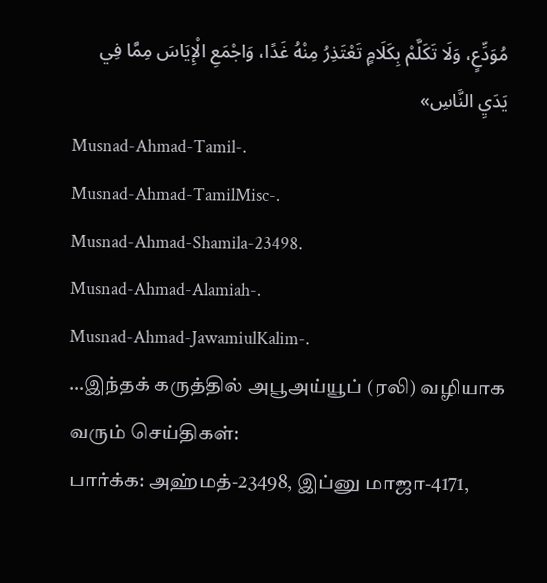مُوَدِّعٍ، وَلَا تَكَلَّمْ بِكَلَامٍ تَعْتَذِرُ مِنْهُ غَدًا، وَاجْمَعِ الْإِيَاسَ مِمَّا فِي يَدَيِ النَّاسِ»
Musnad-Ahmad-Tamil-.
Musnad-Ahmad-TamilMisc-.
Musnad-Ahmad-Shamila-23498.
Musnad-Ahmad-Alamiah-.
Musnad-Ahmad-JawamiulKalim-.
…இந்தக் கருத்தில் அபூஅய்யூப் (ரலி) வழியாக வரும் செய்திகள்:
பார்க்க: அஹ்மத்-23498, இப்னு மாஜா-4171,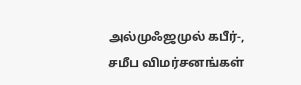அல்முஃஜமுல் கபீர்-,
சமீப விமர்சனங்கள்